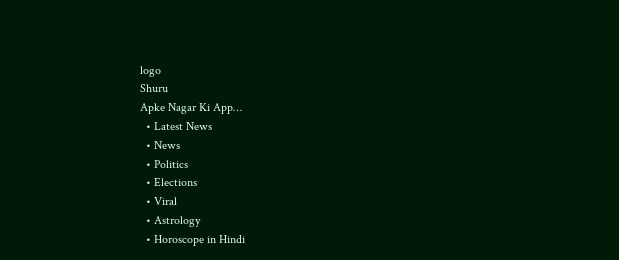logo
Shuru
Apke Nagar Ki App…
  • Latest News
  • News
  • Politics
  • Elections
  • Viral
  • Astrology
  • Horoscope in Hindi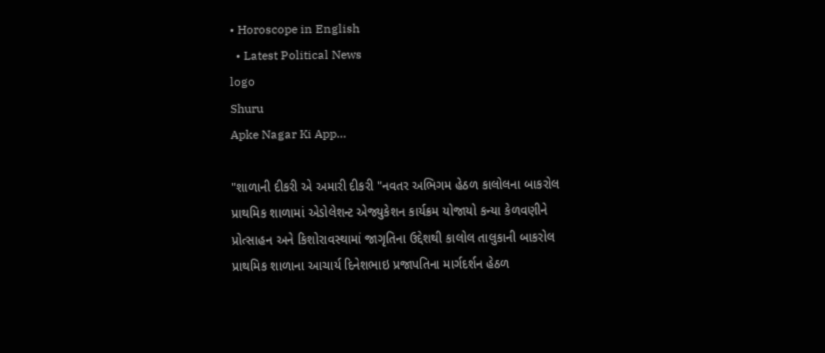• Horoscope in English
  • Latest Political News
logo
Shuru
Apke Nagar Ki App…

"શાળાની દીકરી એ અમારી દીકરી "નવતર અભિગમ હેઠળ કાલોલના બાકરોલ પ્રાથમિક શાળામાં એડોલેશન્ટ એજ્યુકેશન કાર્યક્રમ યોજાયો કન્યા કેળવણીને પ્રોત્સાહન અને કિશોરાવસ્થામાં જાગૃતિના ઉદ્દેશથી કાલોલ તાલુકાની બાકરોલ પ્રાથમિક શાળાના આચાર્ય દિનેશભાઇ પ્રજાપતિના માર્ગદર્શન હેઠળ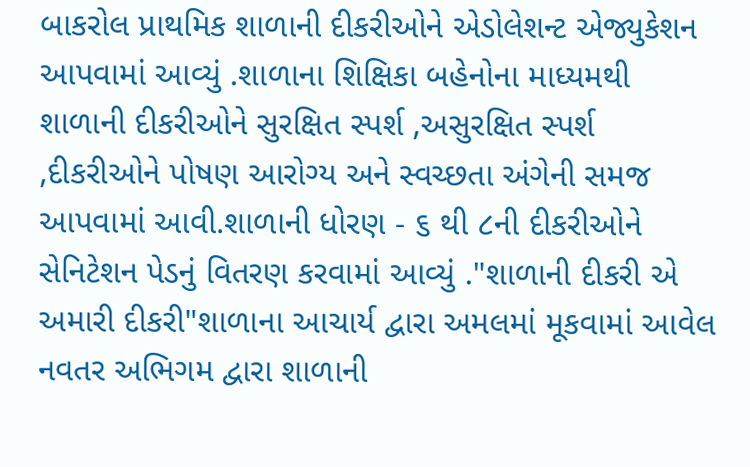બાકરોલ પ્રાથમિક શાળાની દીકરીઓને એડોલેશન્ટ એજ્યુકેશન આપવામાં આવ્યું .શાળાના શિક્ષિકા બહેનોના માધ્યમથી શાળાની દીકરીઓને સુરક્ષિત સ્પર્શ ,અસુરક્ષિત સ્પર્શ ,દીકરીઓને પોષણ આરોગ્ય અને સ્વચ્છતા અંગેની સમજ આપવામાં આવી.શાળાની ધોરણ - ૬ થી ૮ની દીકરીઓને સેનિટેશન પેડનું વિતરણ કરવામાં આવ્યું ."શાળાની દીકરી એ અમારી દીકરી"શાળાના આચાર્ય દ્વારા અમલમાં મૂકવામાં આવેલ નવતર અભિગમ દ્વારા શાળાની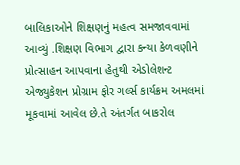બાલિકાઓને શિક્ષણનું મહત્વ સમજાવવામાં આવ્યું .શિક્ષણ વિભાગ દ્વારા કન્યા કેળવણીને પ્રોત્સાહન આપવાના હેતુથી એડોલેશન્ટ એજ્યુકેશન પ્રોગ્રામ ફોર ગર્લ્સ કાર્યક્રમ અમલમાં મૂકવામાં આવેલ છે.તે અંતર્ગત બાકરોલ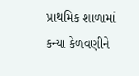પ્રાથમિક શાળામાં કન્યા કેળવણીને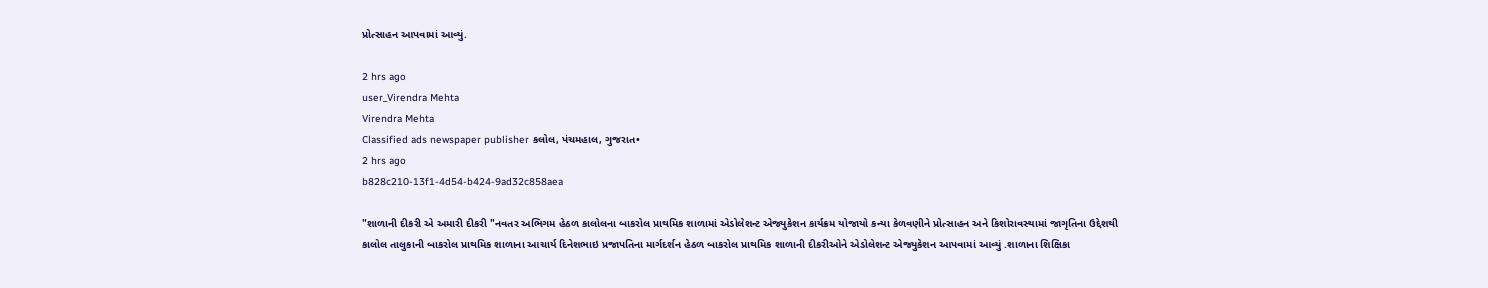પ્રોત્સાહન આપવામાં આવ્યું.

2 hrs ago
user_Virendra Mehta
Virendra Mehta
Classified ads newspaper publisher કલોલ, પંચમહાલ, ગુજરાત•
2 hrs ago
b828c210-13f1-4d54-b424-9ad32c858aea

"શાળાની દીકરી એ અમારી દીકરી "નવતર અભિગમ હેઠળ કાલોલના બાકરોલ પ્રાથમિક શાળામાં એડોલેશન્ટ એજ્યુકેશન કાર્યક્રમ યોજાયો કન્યા કેળવણીને પ્રોત્સાહન અને કિશોરાવસ્થામાં જાગૃતિના ઉદ્દેશથી કાલોલ તાલુકાની બાકરોલ પ્રાથમિક શાળાના આચાર્ય દિનેશભાઇ પ્રજાપતિના માર્ગદર્શન હેઠળ બાકરોલ પ્રાથમિક શાળાની દીકરીઓને એડોલેશન્ટ એજ્યુકેશન આપવામાં આવ્યું .શાળાના શિક્ષિકા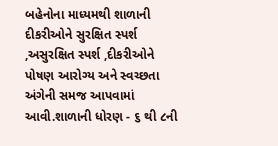બહેનોના માધ્યમથી શાળાની દીકરીઓને સુરક્ષિત સ્પર્શ ,અસુરક્ષિત સ્પર્શ ,દીકરીઓને પોષણ આરોગ્ય અને સ્વચ્છતા અંગેની સમજ આપવામાં આવી.શાળાની ધોરણ - ૬ થી ૮ની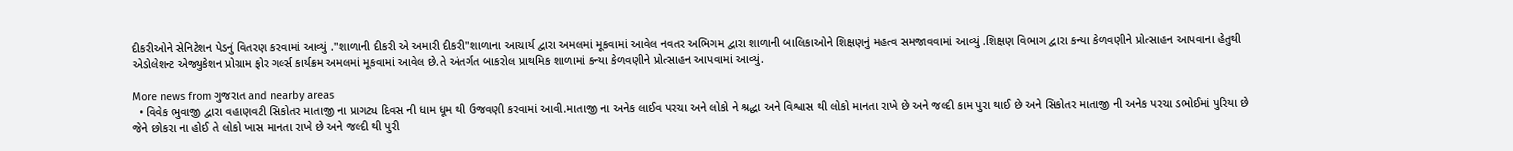દીકરીઓને સેનિટેશન પેડનું વિતરણ કરવામાં આવ્યું ."શાળાની દીકરી એ અમારી દીકરી"શાળાના આચાર્ય દ્વારા અમલમાં મૂકવામાં આવેલ નવતર અભિગમ દ્વારા શાળાની બાલિકાઓને શિક્ષણનું મહત્વ સમજાવવામાં આવ્યું .શિક્ષણ વિભાગ દ્વારા કન્યા કેળવણીને પ્રોત્સાહન આપવાના હેતુથી એડોલેશન્ટ એજ્યુકેશન પ્રોગ્રામ ફોર ગર્લ્સ કાર્યક્રમ અમલમાં મૂકવામાં આવેલ છે.તે અંતર્ગત બાકરોલ પ્રાથમિક શાળામાં કન્યા કેળવણીને પ્રોત્સાહન આપવામાં આવ્યું.

More news from ગુજરાત and nearby areas
  • વિવેક ભુવાજી દ્વારા વહાણવટી સિકોતર માતાજી ના પ્રાગટ્ય દિવસ ની ધામ ધૂમ થી ઉજવણી કરવામાં આવી.માતાજી ના અનેક લાઈવ પરચા અને લોકો ને શ્રદ્ધા અને વિશ્વાસ થી લોકો માનતા રાખે છે અને જલ્દી કામ પુરા થાઈ છે અને સિકોતર માતાજી ની અનેક પરચા ડભોઈમાં પુરિયા છે જેને છોકરા ના હોઈ તે લોકો ખાસ માનતા રાખે છે અને જલ્દી થી પુરી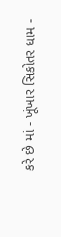કરે છે માં - ખૂંખાર સિકોતર ધામ -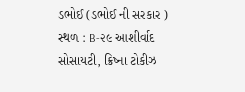ડભોઈ (ડભોઈ ની સરકાર ) સ્થળ : B-૨૯ આશીર્વાદ સોસાયટી, ક્રિષ્ના ટોકીઝ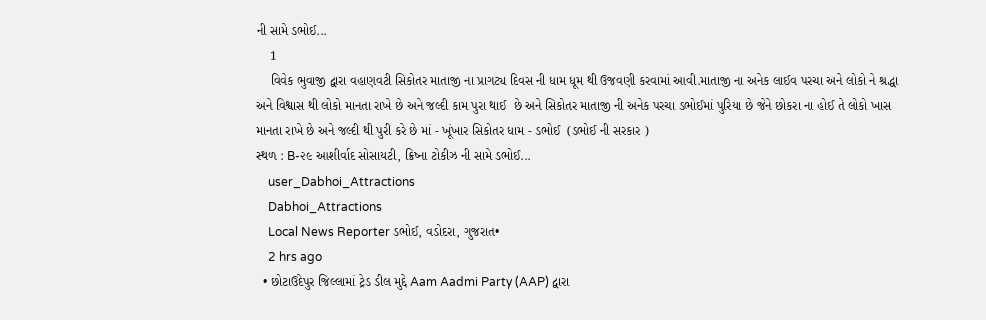ની સામે ડભોઈ...
    1
    વિવેક ભુવાજી દ્વારા વહાણવટી સિકોતર માતાજી ના પ્રાગટ્ય દિવસ ની ધામ ધૂમ થી ઉજવણી કરવામાં આવી.માતાજી ના અનેક લાઈવ પરચા અને લોકો ને શ્રદ્ધા અને વિશ્વાસ થી લોકો માનતા રાખે છે અને જલ્દી કામ પુરા થાઈ  છે અને સિકોતર માતાજી ની અનેક પરચા ડભોઈમાં પુરિયા છે જેને છોકરા ના હોઈ તે લોકો ખાસ માનતા રાખે છે અને જલ્દી થી પુરી કરે છે માં - ખૂંખાર સિકોતર ધામ - ડભોઈ  (ડભોઈ ની સરકાર )
સ્થળ : B-૨૯ આશીર્વાદ સોસાયટી, ક્રિષ્ના ટોકીઝ ની સામે ડભોઈ...
    user_Dabhoi_Attractions
    Dabhoi_Attractions
    Local News Reporter ડભોઈ, વડોદરા, ગુજરાત•
    2 hrs ago
  • છોટાઉદેપુર જિલ્લામાં ટ્રેડ ડીલ મુદ્દે Aam Aadmi Party (AAP) દ્વારા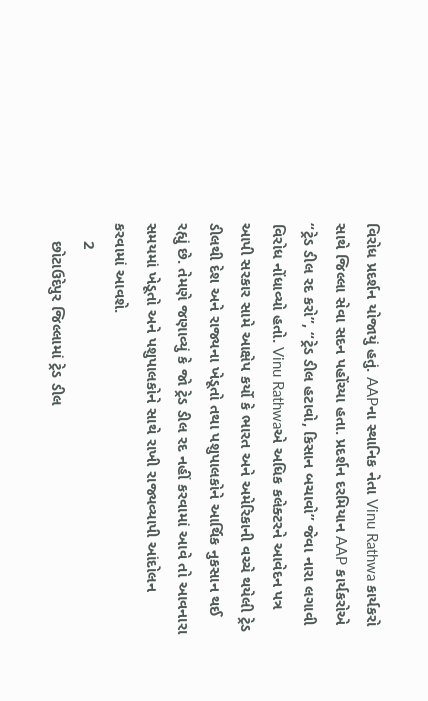વિરોધ પ્રદર્શન યોજાયું હતું. AAPના સ્થાનિક નેતા Vinu Rathwa કાર્યકરો સાથે જિલ્લા સેવા સદન પહોંચ્યા હતા. પ્રદર્શન દરમિયાન AAP કાર્યકરોએ “ટ્રેડ ડીલ રદ કરો”, “ટ્રેડ ડીલ હટાવો, કિસાન બચાવો” જેવા નારા લગાવી વિરોધ નોંધાવ્યો હતો. Vinu Rathwaએ અધિક કલેક્ટરને આવેદન પત્ર આપી સરકાર સામે આક્ષેપ કર્યો કે ભારત અને અમેરિકાની વચ્ચે થયેલી ટ્રેડ ડીલથી દેશ અને રાજ્યના ખેડૂતો તથા પશુપાલકોને આર્થિક નુકસાન થઈ રહ્યું છે. તેમણે જણાવ્યું કે જો ટ્રેડ ડીલ રદ નહીં કરવામાં આવે તો આવનારા સમયમાં ખેડૂતો અને પશુપાલકોને સાથે રાખી રાજ્યવ્યાપી આંદોલન કરવામાં આવશે.
    2
    છોટાઉદેપુર જિલ્લામાં ટ્રેડ ડીલ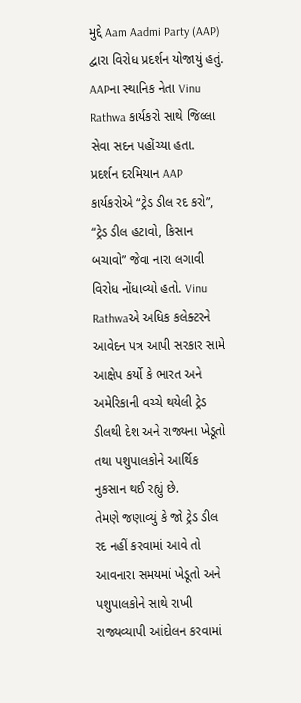મુદ્દે Aam Aadmi Party (AAP) દ્વારા વિરોધ પ્રદર્શન યોજાયું હતું. AAPના સ્થાનિક નેતા Vinu Rathwa કાર્યકરો સાથે જિલ્લા સેવા સદન પહોંચ્યા હતા.
પ્રદર્શન દરમિયાન AAP કાર્યકરોએ “ટ્રેડ ડીલ રદ કરો”, “ટ્રેડ ડીલ હટાવો, કિસાન બચાવો” જેવા નારા લગાવી વિરોધ નોંધાવ્યો હતો. Vinu Rathwaએ અધિક કલેક્ટરને આવેદન પત્ર આપી સરકાર સામે આક્ષેપ કર્યો કે ભારત અને અમેરિકાની વચ્ચે થયેલી ટ્રેડ ડીલથી દેશ અને રાજ્યના ખેડૂતો તથા પશુપાલકોને આર્થિક નુકસાન થઈ રહ્યું છે.
તેમણે જણાવ્યું કે જો ટ્રેડ ડીલ રદ નહીં કરવામાં આવે તો આવનારા સમયમાં ખેડૂતો અને પશુપાલકોને સાથે રાખી રાજ્યવ્યાપી આંદોલન કરવામાં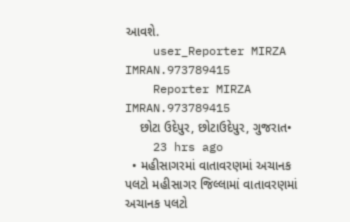આવશે.
    user_Reporter MIRZA IMRAN.973789415
    Reporter MIRZA IMRAN.973789415
    છોટા ઉદેપુર, છોટાઉદેપુર, ગુજરાત•
    23 hrs ago
  • મહીસાગરમાં વાતાવરણમાં અચાનક પલટો મહીસાગર જિલ્લામાં વાતાવરણમાં અચાનક પલટો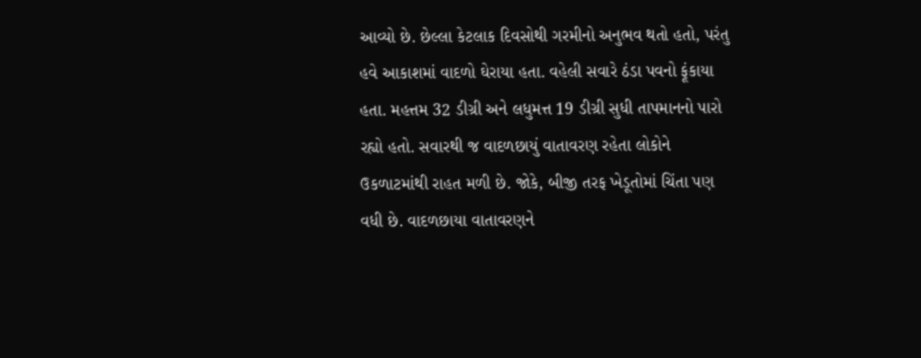આવ્યો છે. છેલ્લા કેટલાક દિવસોથી ગરમીનો અનુભવ થતો હતો, પરંતુ હવે આકાશમાં વાદળો ઘેરાયા હતા. વહેલી સવારે ઠંડા પવનો ફૂંકાયા હતા. મહત્તમ 32 ડીગ્રી અને લધુમત્ત 19 ડીગ્રી સુધી તાપમાનનો પારો રહ્યો હતો. સવારથી જ વાદળછાયું વાતાવરણ રહેતા લોકોને ઉકળાટમાંથી રાહત મળી છે. જોકે, બીજી તરફ ખેડૂતોમાં ચિંતા પણ વધી છે. વાદળછાયા વાતાવરણને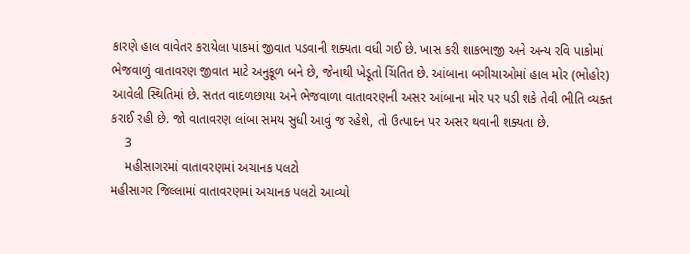કારણે હાલ વાવેતર કરાયેલા પાકમાં જીવાત પડવાની શક્યતા વધી ગઈ છે. ખાસ કરી શાકભાજી અને અન્ય રવિ પાકોમાં ભેજવાળું વાતાવરણ જીવાત માટે અનુકૂળ બને છે, જેનાથી ખેડૂતો ચિંતિત છે. આંબાના બગીચાઓમાં હાલ મોર (ભોહોર) આવેલી સ્થિતિમાં છે. સતત વાદળછાયા અને ભેજવાળા વાતાવરણની અસર આંબાના મોર પર પડી શકે તેવી ભીતિ વ્યક્ત કરાઈ રહી છે. જો વાતાવરણ લાંબા સમય સુધી આવું જ રહેશે, તો ઉત્પાદન પર અસર થવાની શક્યતા છે.
    3
    મહીસાગરમાં વાતાવરણમાં અચાનક પલટો
મહીસાગર જિલ્લામાં વાતાવરણમાં અચાનક પલટો આવ્યો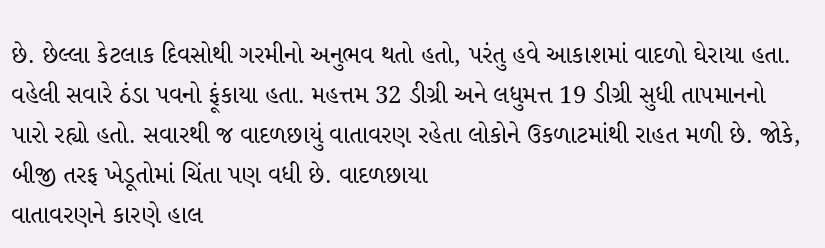છે. છેલ્લા કેટલાક દિવસોથી ગરમીનો અનુભવ થતો હતો, પરંતુ હવે આકાશમાં વાદળો ઘેરાયા હતા. વહેલી સવારે ઠંડા પવનો ફૂંકાયા હતા. મહત્તમ 32 ડીગ્રી અને લધુમત્ત 19 ડીગ્રી સુધી તાપમાનનો પારો રહ્યો હતો. સવારથી જ વાદળછાયું વાતાવરણ રહેતા લોકોને ઉકળાટમાંથી રાહત મળી છે. જોકે, બીજી તરફ ખેડૂતોમાં ચિંતા પણ વધી છે. વાદળછાયા
વાતાવરણને કારણે હાલ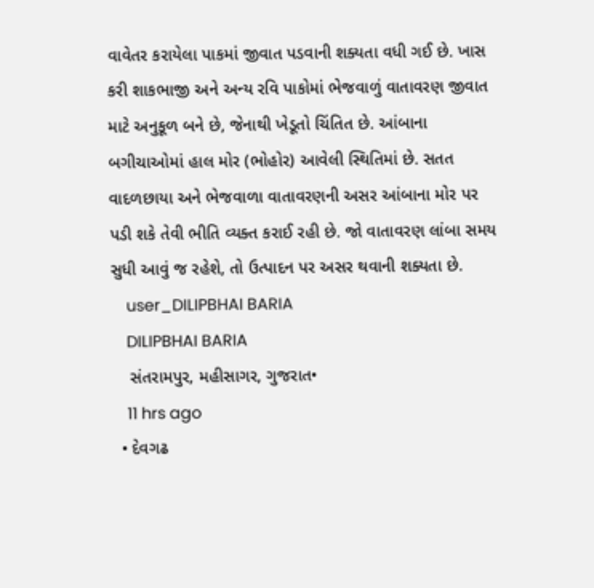વાવેતર કરાયેલા પાકમાં જીવાત પડવાની શક્યતા વધી ગઈ છે. ખાસ કરી શાકભાજી અને અન્ય રવિ પાકોમાં ભેજવાળું વાતાવરણ જીવાત માટે અનુકૂળ બને છે, જેનાથી ખેડૂતો ચિંતિત છે. આંબાના બગીચાઓમાં હાલ મોર (ભોહોર) આવેલી સ્થિતિમાં છે. સતત વાદળછાયા અને ભેજવાળા વાતાવરણની અસર આંબાના મોર પર પડી શકે તેવી ભીતિ વ્યક્ત કરાઈ રહી છે. જો વાતાવરણ લાંબા સમય સુધી આવું જ રહેશે, તો ઉત્પાદન પર અસર થવાની શક્યતા છે.
    user_DILIPBHAI BARIA
    DILIPBHAI BARIA
    સંતરામપુર, મહીસાગર, ગુજરાત•
    11 hrs ago
  • દેવગઢ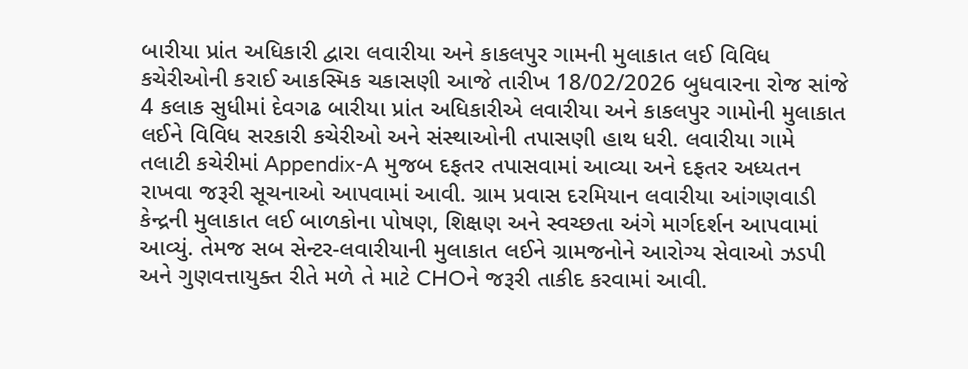બારીયા પ્રાંત અધિકારી દ્વારા લવારીયા અને કાકલપુર ગામની મુલાકાત લઈ વિવિધ કચેરીઓની કરાઈ આકસ્મિક ચકાસણી આજે તારીખ 18/02/2026 બુધવારના રોજ સાંજે 4 કલાક સુધીમાં દેવગઢ બારીયા પ્રાંત અધિકારીએ લવારીયા અને કાકલપુર ગામોની મુલાકાત લઈને વિવિધ સરકારી કચેરીઓ અને સંસ્થાઓની તપાસણી હાથ ધરી. લવારીયા ગામે તલાટી કચેરીમાં Appendix-A મુજબ દફતર તપાસવામાં આવ્યા અને દફતર અધ્યતન રાખવા જરૂરી સૂચનાઓ આપવામાં આવી. ગ્રામ પ્રવાસ દરમિયાન લવારીયા આંગણવાડી કેન્દ્રની મુલાકાત લઈ બાળકોના પોષણ, શિક્ષણ અને સ્વચ્છતા અંગે માર્ગદર્શન આપવામાં આવ્યું. તેમજ સબ સેન્ટર-લવારીયાની મુલાકાત લઈને ગ્રામજનોને આરોગ્ય સેવાઓ ઝડપી અને ગુણવત્તાયુક્ત રીતે મળે તે માટે CHOને જરૂરી તાકીદ કરવામાં આવી.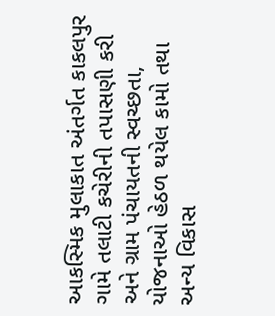આકસ્મિક મુલાકાત અંતર્ગત કાકલપુર ગામે તલાટી કચેરીની તપાસણી કરી અને ગ્રામ પંચાયતની સ્વચ્છતા, યોજનાઓ હેઠળ થયેલ કામો તથા અન્ય વિકાસ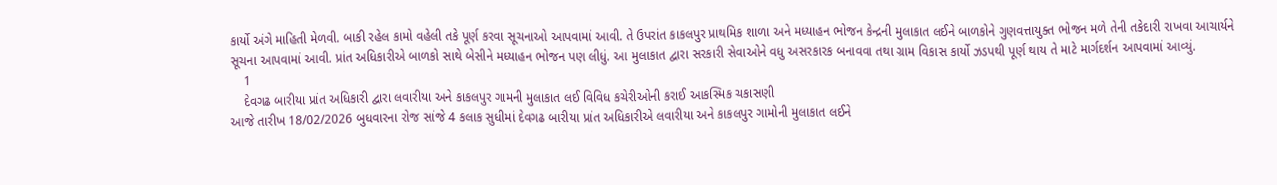કાર્યો અંગે માહિતી મેળવી. બાકી રહેલ કામો વહેલી તકે પૂર્ણ કરવા સૂચનાઓ આપવામાં આવી. તે ઉપરાંત કાકલપુર પ્રાથમિક શાળા અને મધ્યાહન ભોજન કેન્દ્રની મુલાકાત લઈને બાળકોને ગુણવત્તાયુક્ત ભોજન મળે તેની તકેદારી રાખવા આચાર્યને સૂચના આપવામાં આવી. પ્રાંત અધિકારીએ બાળકો સાથે બેસીને મધ્યાહન ભોજન પણ લીધું. આ મુલાકાત દ્વારા સરકારી સેવાઓને વધુ અસરકારક બનાવવા તથા ગ્રામ વિકાસ કાર્યો ઝડપથી પૂર્ણ થાય તે માટે માર્ગદર્શન આપવામાં આવ્યું.
    1
    દેવગઢ બારીયા પ્રાંત અધિકારી દ્વારા લવારીયા અને કાકલપુર ગામની મુલાકાત લઈ વિવિધ કચેરીઓની કરાઈ આકસ્મિક ચકાસણી
આજે તારીખ 18/02/2026 બુધવારના રોજ સાંજે 4 કલાક સુધીમાં દેવગઢ બારીયા પ્રાંત અધિકારીએ લવારીયા અને કાકલપુર ગામોની મુલાકાત લઈને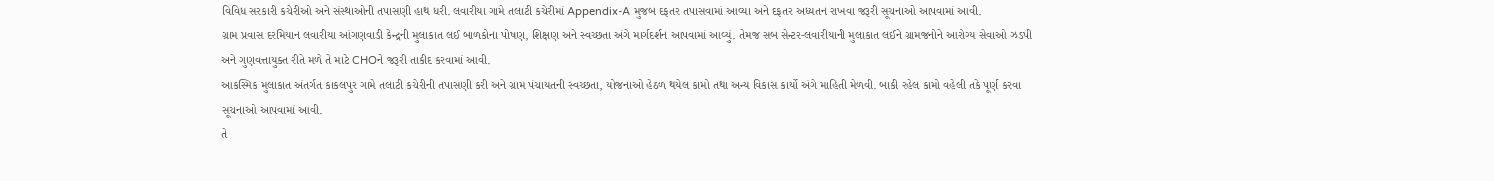વિવિધ સરકારી કચેરીઓ અને સંસ્થાઓની તપાસણી હાથ ધરી. લવારીયા ગામે તલાટી કચેરીમાં Appendix-A મુજબ દફતર તપાસવામાં આવ્યા અને દફતર અધ્યતન રાખવા જરૂરી સૂચનાઓ આપવામાં આવી.
ગ્રામ પ્રવાસ દરમિયાન લવારીયા આંગણવાડી કેન્દ્રની મુલાકાત લઈ બાળકોના પોષણ, શિક્ષણ અને સ્વચ્છતા અંગે માર્ગદર્શન આપવામાં આવ્યું. તેમજ સબ સેન્ટર-લવારીયાની મુલાકાત લઈને ગ્રામજનોને આરોગ્ય સેવાઓ ઝડપી અને ગુણવત્તાયુક્ત રીતે મળે તે માટે CHOને જરૂરી તાકીદ કરવામાં આવી.
આકસ્મિક મુલાકાત અંતર્ગત કાકલપુર ગામે તલાટી કચેરીની તપાસણી કરી અને ગ્રામ પંચાયતની સ્વચ્છતા, યોજનાઓ હેઠળ થયેલ કામો તથા અન્ય વિકાસ કાર્યો અંગે માહિતી મેળવી. બાકી રહેલ કામો વહેલી તકે પૂર્ણ કરવા સૂચનાઓ આપવામાં આવી.
તે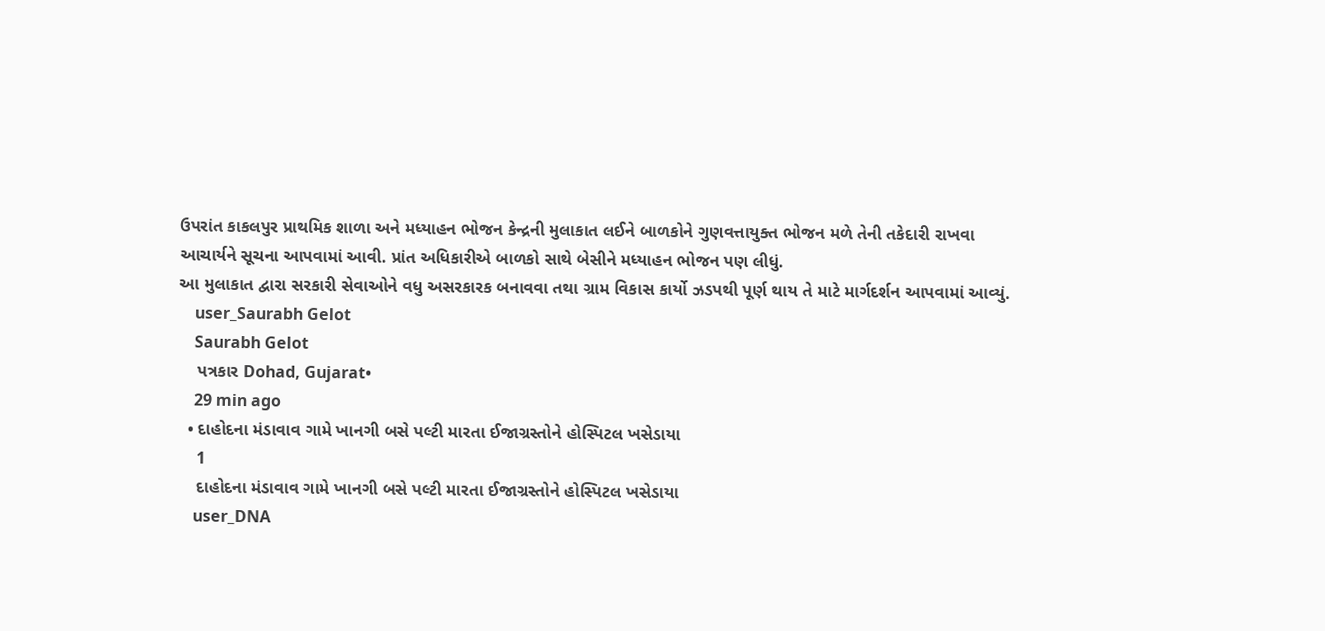ઉપરાંત કાકલપુર પ્રાથમિક શાળા અને મધ્યાહન ભોજન કેન્દ્રની મુલાકાત લઈને બાળકોને ગુણવત્તાયુક્ત ભોજન મળે તેની તકેદારી રાખવા આચાર્યને સૂચના આપવામાં આવી. પ્રાંત અધિકારીએ બાળકો સાથે બેસીને મધ્યાહન ભોજન પણ લીધું.
આ મુલાકાત દ્વારા સરકારી સેવાઓને વધુ અસરકારક બનાવવા તથા ગ્રામ વિકાસ કાર્યો ઝડપથી પૂર્ણ થાય તે માટે માર્ગદર્શન આપવામાં આવ્યું.
    user_Saurabh Gelot
    Saurabh Gelot
    પત્રકાર Dohad, Gujarat•
    29 min ago
  • દાહોદના મંડાવાવ ગામે ખાનગી બસે પલ્ટી મારતા ઈજાગ્રસ્તોને હોસ્પિટલ ખસેડાયા
    1
    દાહોદના મંડાવાવ ગામે ખાનગી બસે પલ્ટી મારતા ઈજાગ્રસ્તોને હોસ્પિટલ ખસેડાયા
    user_DNA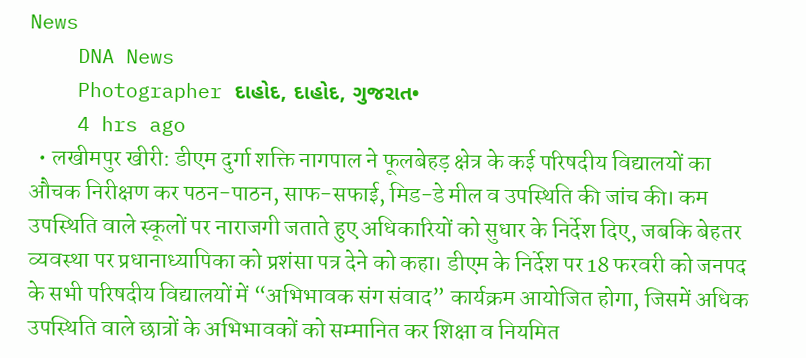News
    DNA News
    Photographer દાહોદ, દાહોદ, ગુજરાત•
    4 hrs ago
  • लखीमपुर खीरी: डीएम दुर्गा शक्ति नागपाल ने फूलबेहड़ क्षेत्र के कई परिषदीय विद्यालयों का औचक निरीक्षण कर पठन-पाठन, साफ-सफाई, मिड-डे मील व उपस्थिति की जांच की। कम उपस्थिति वाले स्कूलों पर नाराजगी जताते हुए अधिकारियों को सुधार के निर्देश दिए, जबकि बेहतर व्यवस्था पर प्रधानाध्यापिका को प्रशंसा पत्र देने को कहा। डीएम के निर्देश पर 18 फरवरी को जनपद के सभी परिषदीय विद्यालयों में “अभिभावक संग संवाद” कार्यक्रम आयोजित होगा, जिसमें अधिक उपस्थिति वाले छात्रों के अभिभावकों को सम्मानित कर शिक्षा व नियमित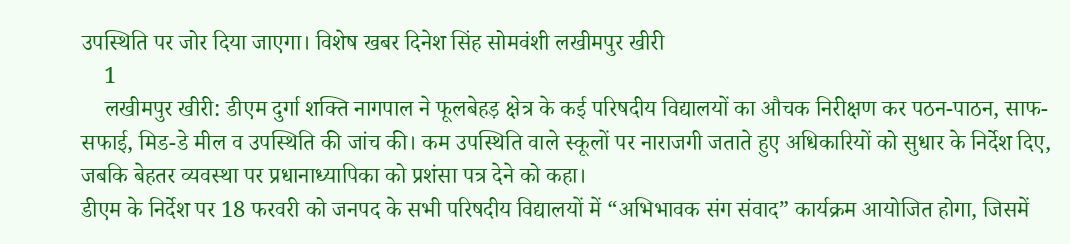उपस्थिति पर जोर दिया जाएगा। विशेष खबर दिनेश सिंह सोमवंशी लखीमपुर खीरी
    1
    लखीमपुर खीरी: डीएम दुर्गा शक्ति नागपाल ने फूलबेहड़ क्षेत्र के कई परिषदीय विद्यालयों का औचक निरीक्षण कर पठन-पाठन, साफ-सफाई, मिड-डे मील व उपस्थिति की जांच की। कम उपस्थिति वाले स्कूलों पर नाराजगी जताते हुए अधिकारियों को सुधार के निर्देश दिए, जबकि बेहतर व्यवस्था पर प्रधानाध्यापिका को प्रशंसा पत्र देने को कहा।
डीएम के निर्देश पर 18 फरवरी को जनपद के सभी परिषदीय विद्यालयों में “अभिभावक संग संवाद” कार्यक्रम आयोजित होगा, जिसमें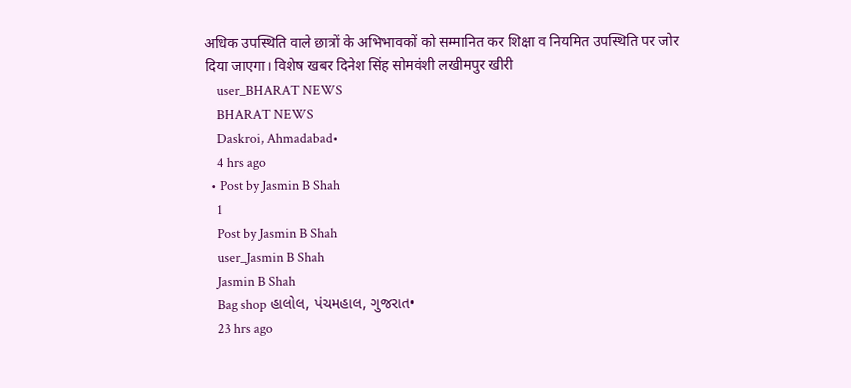अधिक उपस्थिति वाले छात्रों के अभिभावकों को सम्मानित कर शिक्षा व नियमित उपस्थिति पर जोर दिया जाएगा। विशेष खबर दिनेश सिंह सोमवंशी लखीमपुर खीरी
    user_BHARAT NEWS
    BHARAT NEWS
    Daskroi, Ahmadabad•
    4 hrs ago
  • Post by Jasmin B Shah
    1
    Post by Jasmin B Shah
    user_Jasmin B Shah
    Jasmin B Shah
    Bag shop હાલોલ, પંચમહાલ, ગુજરાત•
    23 hrs ago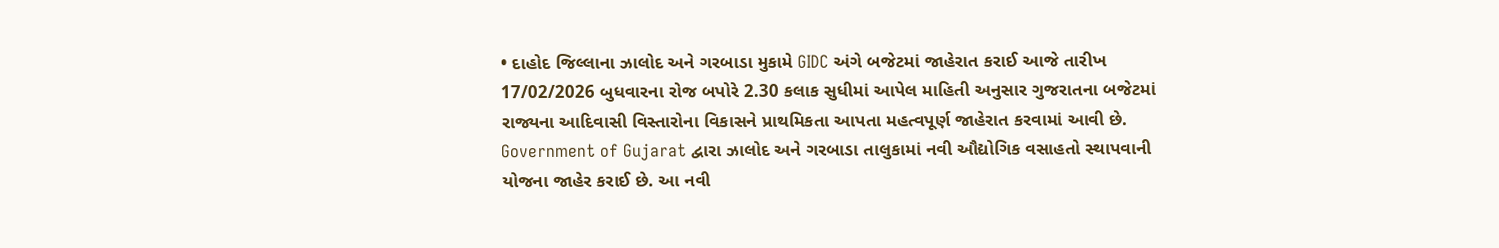• દાહોદ જિલ્લાના ઝાલોદ અને ગરબાડા મુકામે GIDC અંગે બજેટમાં જાહેરાત કરાઈ આજે તારીખ 17/02/2026 બુધવારના રોજ બપોરે 2.30 કલાક સુધીમાં આપેલ માહિતી અનુસાર ગુજરાતના બજેટમાં રાજ્યના આદિવાસી વિસ્તારોના વિકાસને પ્રાથમિકતા આપતા મહત્વપૂર્ણ જાહેરાત કરવામાં આવી છે. Government of Gujarat દ્વારા ઝાલોદ અને ગરબાડા તાલુકામાં નવી ઔદ્યોગિક વસાહતો સ્થાપવાની યોજના જાહેર કરાઈ છે. આ નવી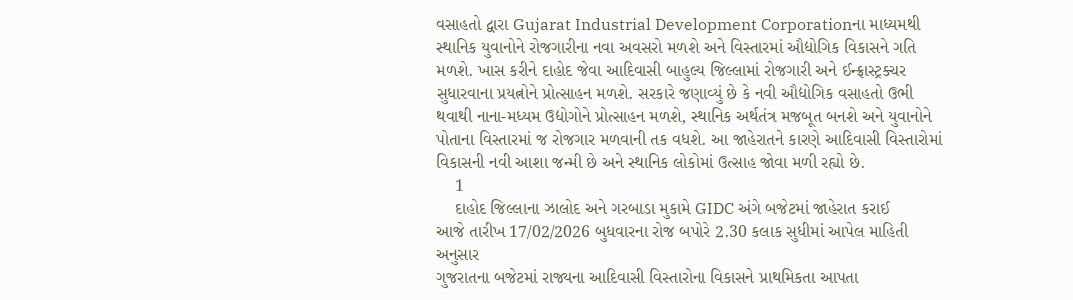વસાહતો દ્વારા Gujarat Industrial Development Corporationના માધ્યમથી સ્થાનિક યુવાનોને રોજગારીના નવા અવસરો મળશે અને વિસ્તારમાં ઔદ્યોગિક વિકાસને ગતિ મળશે. ખાસ કરીને દાહોદ જેવા આદિવાસી બાહુલ્ય જિલ્લામાં રોજગારી અને ઈન્ફ્રાસ્ટ્રક્ચર સુધારવાના પ્રયત્નોને પ્રોત્સાહન મળશે. સરકારે જણાવ્યું છે કે નવી ઔદ્યોગિક વસાહતો ઉભી થવાથી નાના-મધ્યમ ઉદ્યોગોને પ્રોત્સાહન મળશે, સ્થાનિક અર્થતંત્ર મજબૂત બનશે અને યુવાનોને પોતાના વિસ્તારમાં જ રોજગાર મળવાની તક વધશે. આ જાહેરાતને કારણે આદિવાસી વિસ્તારોમાં વિકાસની નવી આશા જન્મી છે અને સ્થાનિક લોકોમાં ઉત્સાહ જોવા મળી રહ્યો છે.
    1
    દાહોદ જિલ્લાના ઝાલોદ અને ગરબાડા મુકામે GIDC અંગે બજેટમાં જાહેરાત કરાઈ
આજે તારીખ 17/02/2026 બુધવારના રોજ બપોરે 2.30 કલાક સુધીમાં આપેલ માહિતી અનુસાર
ગુજરાતના બજેટમાં રાજ્યના આદિવાસી વિસ્તારોના વિકાસને પ્રાથમિકતા આપતા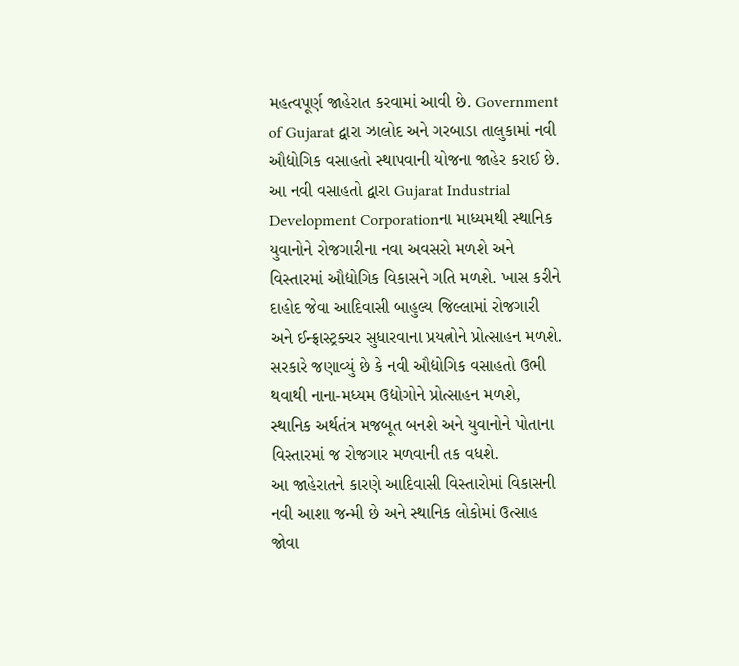મહત્વપૂર્ણ જાહેરાત કરવામાં આવી છે. Government of Gujarat દ્વારા ઝાલોદ અને ગરબાડા તાલુકામાં નવી ઔદ્યોગિક વસાહતો સ્થાપવાની યોજના જાહેર કરાઈ છે.
આ નવી વસાહતો દ્વારા Gujarat Industrial Development Corporationના માધ્યમથી સ્થાનિક યુવાનોને રોજગારીના નવા અવસરો મળશે અને વિસ્તારમાં ઔદ્યોગિક વિકાસને ગતિ મળશે. ખાસ કરીને દાહોદ જેવા આદિવાસી બાહુલ્ય જિલ્લામાં રોજગારી અને ઈન્ફ્રાસ્ટ્રક્ચર સુધારવાના પ્રયત્નોને પ્રોત્સાહન મળશે.
સરકારે જણાવ્યું છે કે નવી ઔદ્યોગિક વસાહતો ઉભી થવાથી નાના-મધ્યમ ઉદ્યોગોને પ્રોત્સાહન મળશે, સ્થાનિક અર્થતંત્ર મજબૂત બનશે અને યુવાનોને પોતાના વિસ્તારમાં જ રોજગાર મળવાની તક વધશે.
આ જાહેરાતને કારણે આદિવાસી વિસ્તારોમાં વિકાસની નવી આશા જન્મી છે અને સ્થાનિક લોકોમાં ઉત્સાહ જોવા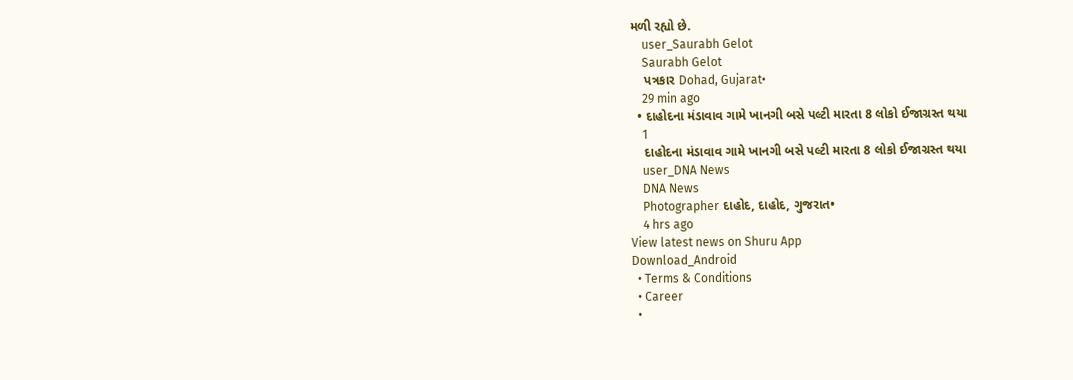મળી રહ્યો છે.
    user_Saurabh Gelot
    Saurabh Gelot
    પત્રકાર Dohad, Gujarat•
    29 min ago
  • દાહોદના મંડાવાવ ગામે ખાનગી બસે પલ્ટી મારતા 8 લોકો ઈજાગ્રસ્ત થયા
    1
    દાહોદના મંડાવાવ ગામે ખાનગી બસે પલ્ટી મારતા 8 લોકો ઈજાગ્રસ્ત થયા
    user_DNA News
    DNA News
    Photographer દાહોદ, દાહોદ, ગુજરાત•
    4 hrs ago
View latest news on Shuru App
Download_Android
  • Terms & Conditions
  • Career
  •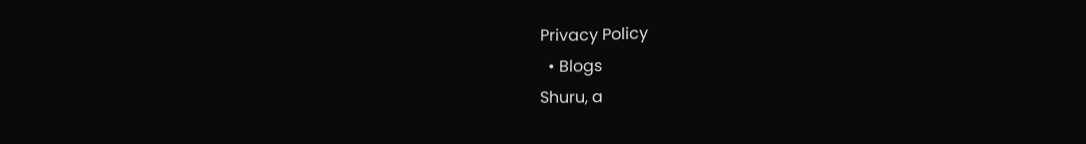Privacy Policy
  • Blogs
Shuru, a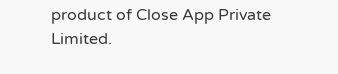product of Close App Private Limited.